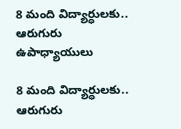8 మంది విద్యార్ధులకు.. ఆరుగురు ఉపాధ్యాయులు

8 మంది విద్యార్ధులకు.. ఆరుగురు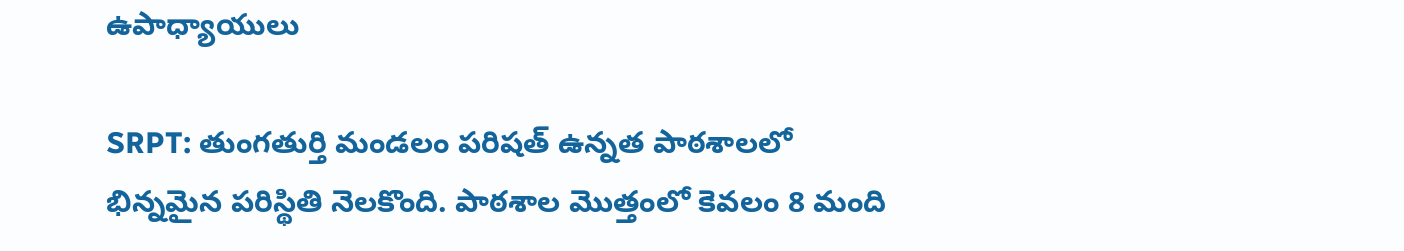ఉపాధ్యాయులు

SRPT: తుంగతుర్తి మండలం పరిషత్‌ ఉన్నత పాఠశాలలో భిన్నమైన పరిస్థితి నెలకొంది. పాఠశాల మొత్తంలో కెవలం 8 మంది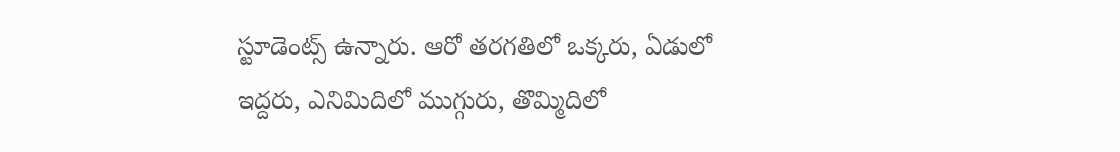స్టూడెంట్స్ ఉన్నారు. ఆరో తరగతిలో ఒక్కరు, ఏడులో ఇద్దరు, ఎనిమిదిలో ముగ్గురు, తొమ్మిదిలో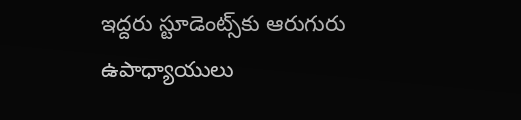ఇద్దరు స్టూడెంట్స్‌కు ఆరుగురు ఉపాధ్యాయులు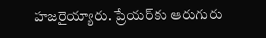హజరైయ్యారు. ప్రేయర్‌‌కు ఆరుగురు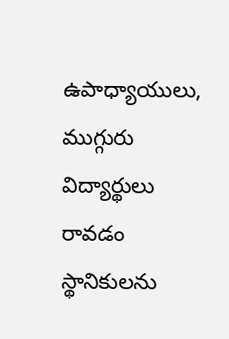ఉపాధ్యాయులు, ముగ్గురు  విద్యార్థులు రావడం స్థానికులను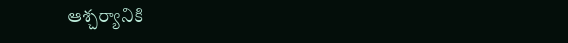ఆశ్చర్యానికి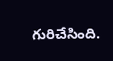గురిచేసింది.